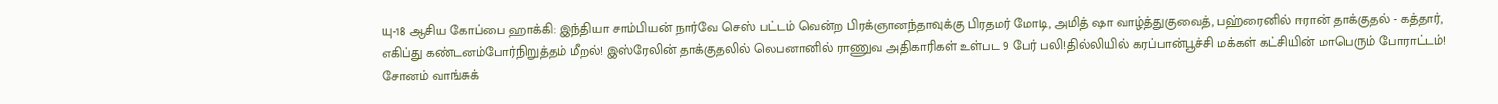யு-18 ஆசிய கோப்பை ஹாக்கி: இந்தியா சாம்பியன் நார்வே செஸ் பட்டம் வென்ற பிரக்ஞானந்தாவுக்கு பிரதமர் மோடி, அமித் ஷா வாழ்த்துகுவைத், பஹ்ரைனில் ஈரான் தாக்குதல் - கத்தார், எகிப்து கண்டனம்போர்நிறுத்தம் மீறல்! இஸ்ரேலின் தாக்குதலில் லெபனானில் ராணுவ அதிகாரிகள் உள்பட 9 பேர் பலி!தில்லியில் கரப்பான்பூச்சி மக்கள் கட்சியின் மாபெரும் போராட்டம்! சோனம் வாங்சுக்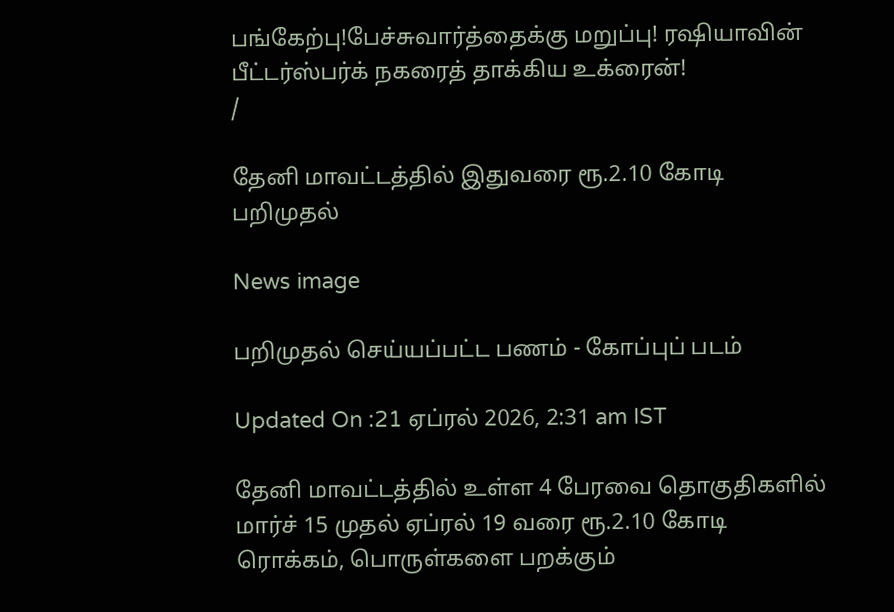பங்கேற்பு!பேச்சுவார்த்தைக்கு மறுப்பு! ரஷியாவின் பீட்டர்ஸ்பர்க் நகரைத் தாக்கிய உக்ரைன்!
/

தேனி மாவட்டத்தில் இதுவரை ரூ.2.10 கோடி பறிமுதல்

News image

பறிமுதல் செய்யப்பட்ட பணம் - கோப்புப் படம்

Updated On :21 ஏப்ரல் 2026, 2:31 am IST

தேனி மாவட்டத்தில் உள்ள 4 பேரவை தொகுதிகளில் மார்ச் 15 முதல் ஏப்ரல் 19 வரை ரூ.2.10 கோடி ரொக்கம், பொருள்களை பறக்கும்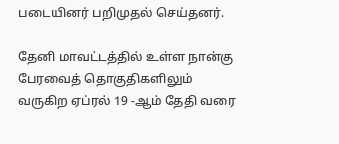படையினர் பறிமுதல் செய்தனர்.

தேனி மாவட்டத்தில் உள்ள நான்கு பேரவைத் தொகுதிகளிலும் வருகிற ஏப்ரல் 19 -ஆம் தேதி வரை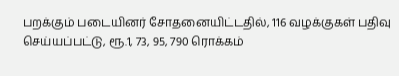பறக்கும் படையினர் சோதனையிட்டதில், 116 வழக்குகள் பதிவு செய்யப்பட்டு, ரூ.1, 73, 95, 790 ரொக்கம்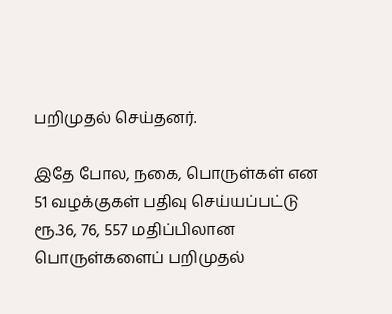பறிமுதல் செய்தனர்.

இதே போல, நகை, பொருள்கள் என 51 வழக்குகள் பதிவு செய்யப்பட்டு ரூ.36, 76, 557 மதிப்பிலான பொருள்களைப் பறிமுதல்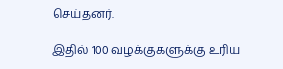செய்தனர்.

இதில் 100 வழக்குகளுக்கு உரிய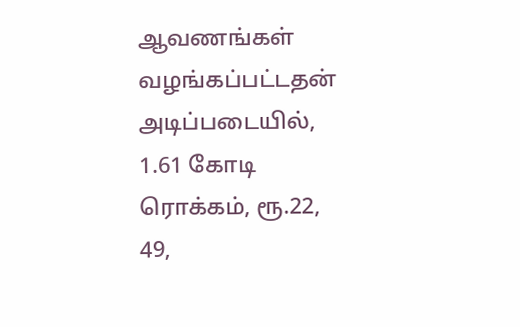ஆவணங்கள் வழங்கப்பட்டதன் அடிப்படையில், 1.61 கோடி ரொக்கம், ரூ.22, 49,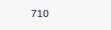710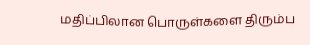மதிப்பிலான பொருள்களை திரும்ப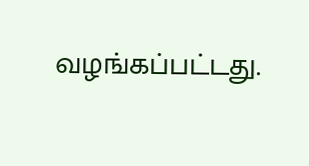வழங்கப்பட்டது.